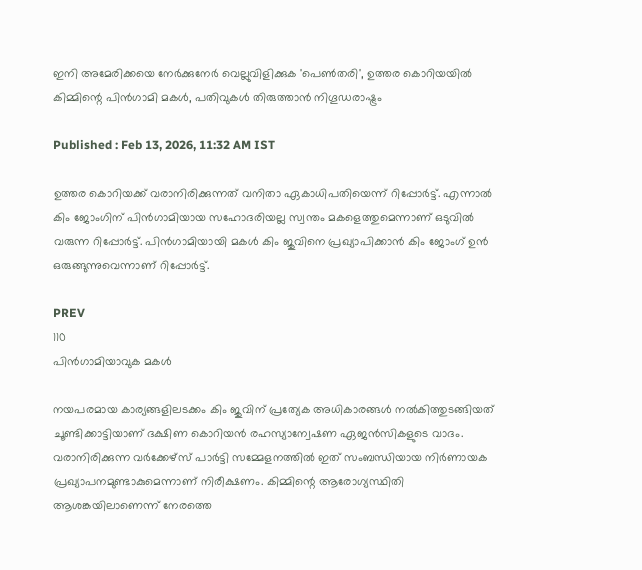ഇനി അമേരിക്കയെ നേർക്കുനേർ വെല്ലുവിളിക്കുക 'പെൺതരി', ഉത്തര കൊറിയയിൽ കിമ്മിന്റെ പിൻഗാമി മകൾ, പതിവുകൾ തിരുത്താൻ നിഗൂഡരാഷ്ട്രം

Published : Feb 13, 2026, 11:32 AM IST

ഉത്തര കൊറിയക്ക് വരാനിരിക്കുന്നത് വനിതാ ഏകാധിപതിയെന്ന് റിപ്പോർട്ട്. എന്നാൽ കിം ജോംഗിന് പിൻഗാമിയായ സഹോദരിയല്ല സ്വന്തം മകളെത്തുമെന്നാണ് ഒടുവിൽ വരുന്ന റിപ്പോർട്ട്. പിൻഗാമിയായി മകൾ കിം ജുവിനെ പ്രഖ്യാപിക്കാൻ കിം ജോംഗ് ഉൻ ഒരുങ്ങുന്നുവെന്നാണ് റിപ്പോർട്ട്.

PREV
110
പിൻഗാമിയാവുക മകൾ

നയപരമായ കാര്യങ്ങളിലടക്കം കിം ജുവിന് പ്രത്യേക അധികാരങ്ങള്‍ നല്‍കിത്തുടങ്ങിയത് ചൂണ്ടിക്കാട്ടിയാണ് ദക്ഷിണ കൊറിയൻ രഹസ്യാന്വേഷണ ഏജൻസികളുടെ വാദം. വരാനിരിക്കുന്ന വർക്കേഴ്സ് പാർട്ടി സമ്മേളനത്തിൽ ഇത് സംബന്ധിയായ നിർണായക പ്രഖ്യാപനമുണ്ടാകുമെന്നാണ് നിരീക്ഷണം. കിമ്മിന്റെ ആരോഗ്യസ്ഥിതി ആശങ്കയിലാണെന്ന് നേരത്തെ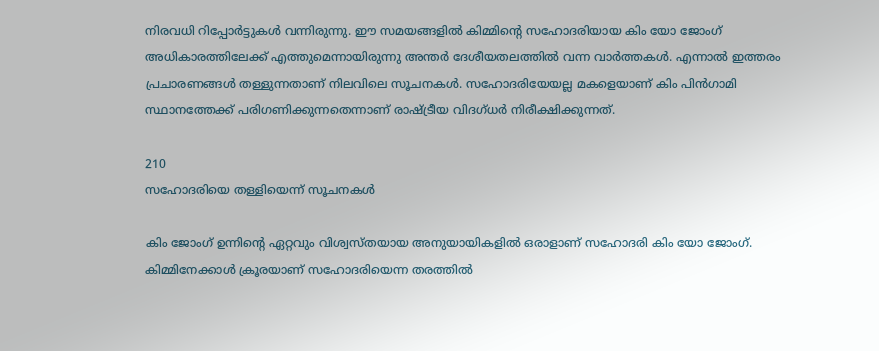നിരവധി റിപ്പോർട്ടുകൾ വന്നിരുന്നു. ഈ സമയങ്ങളിൽ കിമ്മിന്റെ സഹോദരിയായ കിം യോ ജോംഗ് അധികാരത്തിലേക്ക് എത്തുമെന്നായിരുന്നു അന്തർ ദേശീയതലത്തിൽ വന്ന വാർത്തകൾ. എന്നാൽ ഇത്തരം പ്രചാരണങ്ങൾ തള്ളുന്നതാണ് നിലവിലെ സൂചനകൾ. സഹോദരിയേയല്ല മകളെയാണ് കിം പിൻഗാമി സ്ഥാനത്തേക്ക് പരിഗണിക്കുന്നതെന്നാണ് രാഷ്ട്രീയ വിദഗ്ധർ നിരീക്ഷിക്കുന്നത്.

210
സഹോദരിയെ തള്ളിയെന്ന് സൂചനകൾ

കിം ജോംഗ് ഉന്നിന്റെ ഏറ്റവും വിശ്വസ്തയായ അനുയായികളിൽ ഒരാളാണ് സഹോദരി കിം യോ ജോംഗ്. കിമ്മിനേക്കാൾ ക്രൂരയാണ് സഹോദരിയെന്ന തരത്തിൽ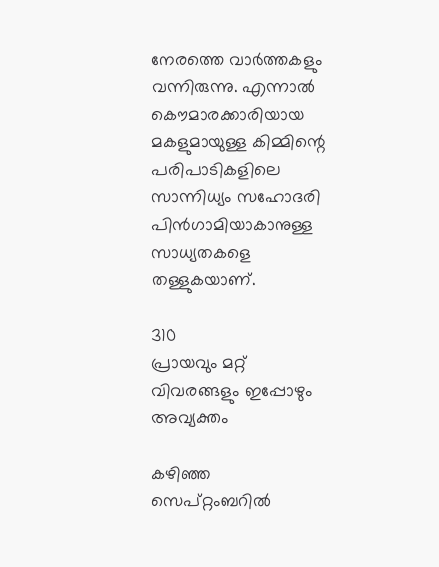നേരത്തെ വാർത്തകളും വന്നിരുന്നു. എന്നാൽ കൌമാരക്കാരിയായ മകളുമായുള്ള കിമ്മിന്റെ പരിപാടികളിലെ സാന്നിധ്യം സഹോദരി പിൻഗാമിയാകാനുള്ള സാധ്യതകളെ തള്ളുകയാണ്.

310
പ്രായവും മറ്റ് വിവരങ്ങളും ഇപ്പോഴും അവ്യക്തം

കഴിഞ്ഞ സെപ്റ്റംബറിൽ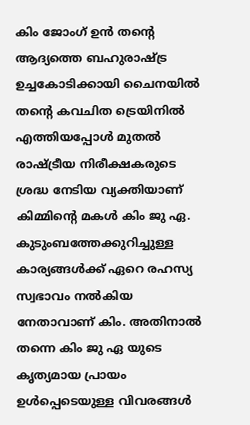കിം ജോംഗ് ഉൻ തന്റെ ആദ്യത്തെ ബഹുരാഷ്ട്ര ഉച്ചകോടിക്കായി ചൈനയിൽ തന്റെ കവചിത ട്രെയിനിൽ എത്തിയപ്പോൾ മുതൽ രാഷ്ട്രീയ നിരീക്ഷകരുടെ ശ്രദ്ധ നേടിയ വ്യക്തിയാണ് കിമ്മിന്റെ മകൾ കിം ജു ഏ. കുടുംബത്തേക്കുറിച്ചുള്ള കാര്യങ്ങൾക്ക് ഏറെ രഹസ്യ സ്വഭാവം നൽകിയ നേതാവാണ് കിം. അതിനാൽ തന്നെ കിം ജു ഏ യുടെ കൃത്യമായ പ്രായം ഉൾപ്പെടെയുള്ള വിവരങ്ങൾ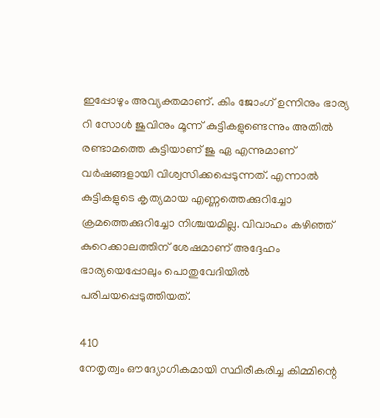ഇപ്പോഴും അവ്യക്തമാണ്. കിം ജോംഗ് ഉന്നിനും ഭാര്യ റി സോൾ ജുവിനും മൂന്ന് കുട്ടികളുണ്ടെന്നും അതിൽ രണ്ടാമത്തെ കുട്ടിയാണ് ജു ഏ എന്നുമാണ് വർഷങ്ങളായി വിശ്വസിക്കപ്പെടുന്നത്. എന്നാൽ കുട്ടികളുടെ കൃത്യമായ എണ്ണത്തെക്കുറിച്ചോ ക്രമത്തെക്കുറിച്ചോ നിശ്ചയമില്ല. വിവാഹം കഴിഞ്ഞ് കുറെക്കാലത്തിന് ശേഷമാണ് അദ്ദേഹം ഭാര്യയെപ്പോലും പൊതുവേദിയിൽ പരിചയപ്പെടുത്തിയത്.

410
നേതൃത്വം ഔദ്യോഗികമായി സ്ഥിരീകരിച്ച കിമ്മിന്റെ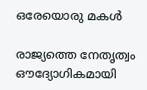ഒരേയൊരു മകൾ

രാജ്യത്തെ നേതൃത്വം ഔദ്യോഗികമായി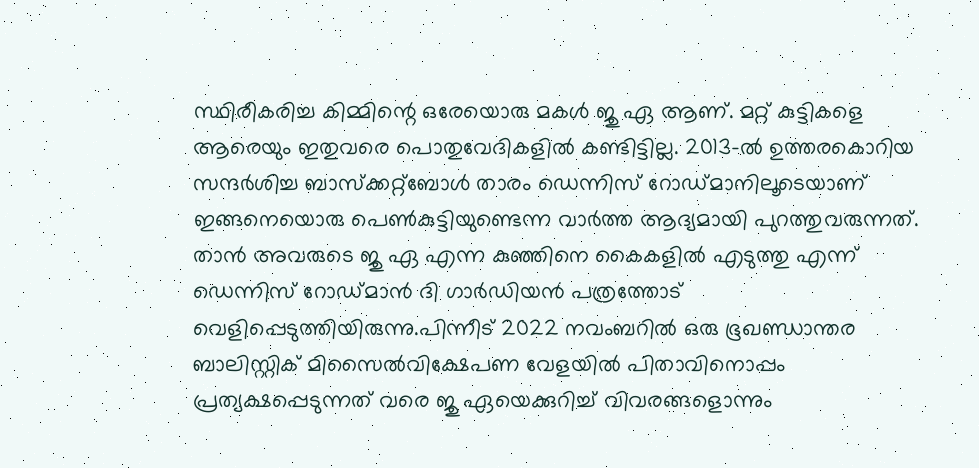സ്ഥിരീകരിച്ച കിമ്മിന്റെ ഒരേയൊരു മകൾ ജു ഏ ആണ്. മറ്റ് കുട്ടികളെ ആരെയും ഇതുവരെ പൊതുവേദികളിൽ കണ്ടിട്ടില്ല. 2013-ൽ ഉത്തരകൊറിയ സന്ദർശിച്ച ബാസ്‌ക്കറ്റ്‌ബോൾ താരം ഡെന്നിസ് റോഡ്‌മാനിലൂടെയാണ് ഇങ്ങനെയൊരു പെൺകുട്ടിയുണ്ടെന്ന വാർത്ത ആദ്യമായി പുറത്തുവരുന്നത്. താൻ അവരുടെ ജു ഏ എന്ന കുഞ്ഞിനെ കൈകളിൽ എടുത്തു എന്ന് ഡെന്നിസ് റോഡ്‌മാൻ ദി ഗാർഡിയൻ പത്രത്തോട് വെളിപ്പെടുത്തിയിരുന്നു.പിന്നീട് 2022 നവംബറിൽ ഒരു ഭൂഖണ്ഡാന്തര ബാലിസ്റ്റിക് മിസൈൽവിക്ഷേപണ വേളയിൽ പിതാവിനൊപ്പം പ്രത്യക്ഷപ്പെടുന്നത് വരെ ജു ഏയെക്കുറിച്ച് വിവരങ്ങളൊന്നും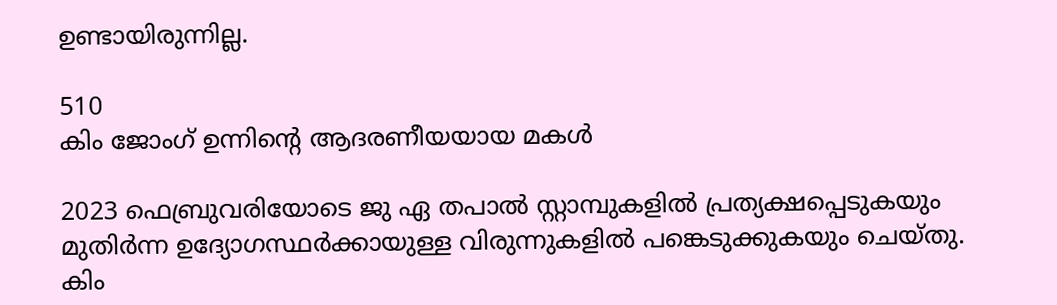ഉണ്ടായിരുന്നില്ല.

510
കിം ജോംഗ് ഉന്നിന്റെ ആദരണീയയായ മകൾ

2023 ഫെബ്രുവരിയോടെ ജു ഏ തപാൽ സ്റ്റാമ്പുകളിൽ പ്രത്യക്ഷപ്പെടുകയും മുതിർന്ന ഉദ്യോഗസ്ഥർക്കായുള്ള വിരുന്നുകളിൽ പങ്കെടുക്കുകയും ചെയ്തു. കിം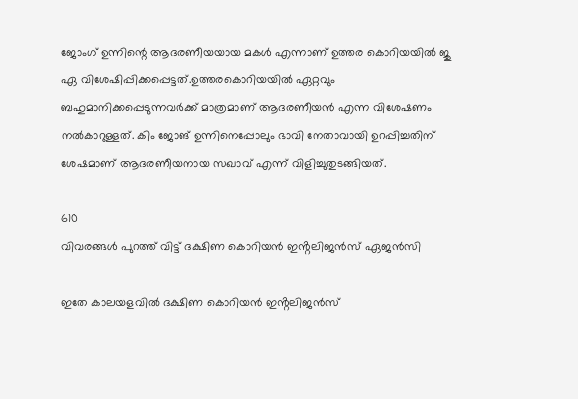ജോംഗ് ഉന്നിന്റെ ആദരണീയയായ മകൾ എന്നാണ് ഉത്തര കൊറിയയിൽ ജു ഏ വിശേഷിപ്പിക്കപ്പെട്ടത്.ഉത്തരകൊറിയയിൽ ഏറ്റവും ബഹുമാനിക്കപ്പെടുന്നവർക്ക് മാത്രമാണ് ആദരണീയൻ എന്ന വിശേഷണം നൽകാറുള്ളത്. കിം ജോങ് ഉന്നിനെപ്പോലും ഭാവി നേതാവായി ഉറപ്പിച്ചതിന് ശേഷമാണ് ആദരണീയനായ സഖാവ് എന്ന് വിളിച്ചുതുടങ്ങിയത്.

610
വിവരങ്ങൾ പുറത്ത് വിട്ട് ദക്ഷിണ കൊറിയൻ ഇൻ്റലിജൻസ് ഏജൻസി

ഇതേ കാലയളവിൽ ദക്ഷിണ കൊറിയൻ ഇൻ്റലിജൻസ്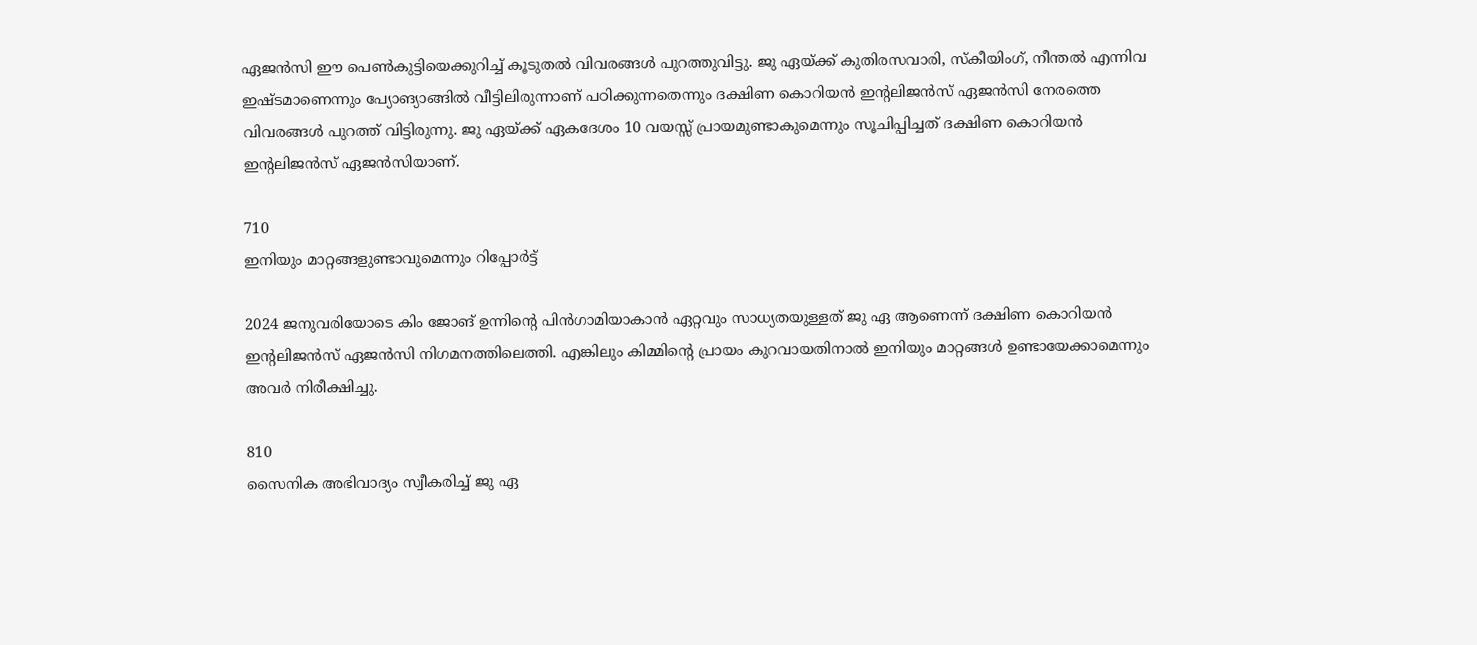ഏജൻസി ഈ പെൺകുട്ടിയെക്കുറിച്ച് കൂടുതൽ വിവരങ്ങൾ പുറത്തുവിട്ടു. ജു ഏയ്ക്ക് കുതിരസവാരി, സ്കീയിംഗ്, നീന്തൽ എന്നിവ ഇഷ്ടമാണെന്നും പ്യോങ്യാങ്ങിൽ വീട്ടിലിരുന്നാണ് പഠിക്കുന്നതെന്നും ദക്ഷിണ കൊറിയൻ ഇൻ്റലിജൻസ് ഏജൻസി നേരത്തെ വിവരങ്ങൾ പുറത്ത് വിട്ടിരുന്നു. ജു ഏയ്ക്ക് ഏകദേശം 10 വയസ്സ് പ്രായമുണ്ടാകുമെന്നും സൂചിപ്പിച്ചത് ദക്ഷിണ കൊറിയൻ ഇൻ്റലിജൻസ് ഏജൻസിയാണ്.

710
ഇനിയും മാറ്റങ്ങളുണ്ടാവുമെന്നും റിപ്പോർട്ട്

2024 ജനുവരിയോടെ കിം ജോങ് ഉന്നിന്റെ പിൻഗാമിയാകാൻ ഏറ്റവും സാധ്യതയുള്ളത് ജു ഏ ആണെന്ന് ദക്ഷിണ കൊറിയൻ ഇൻ്റലിജൻസ് ഏജൻസി നിഗമനത്തിലെത്തി. എങ്കിലും കിമ്മിന്റെ പ്രായം കുറവായതിനാൽ ഇനിയും മാറ്റങ്ങൾ ഉണ്ടായേക്കാമെന്നും അവർ നിരീക്ഷിച്ചു.

810
സൈനിക അഭിവാദ്യം സ്വീകരിച്ച് ജു ഏ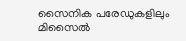സൈനിക പരേഡുകളിലും മിസൈൽ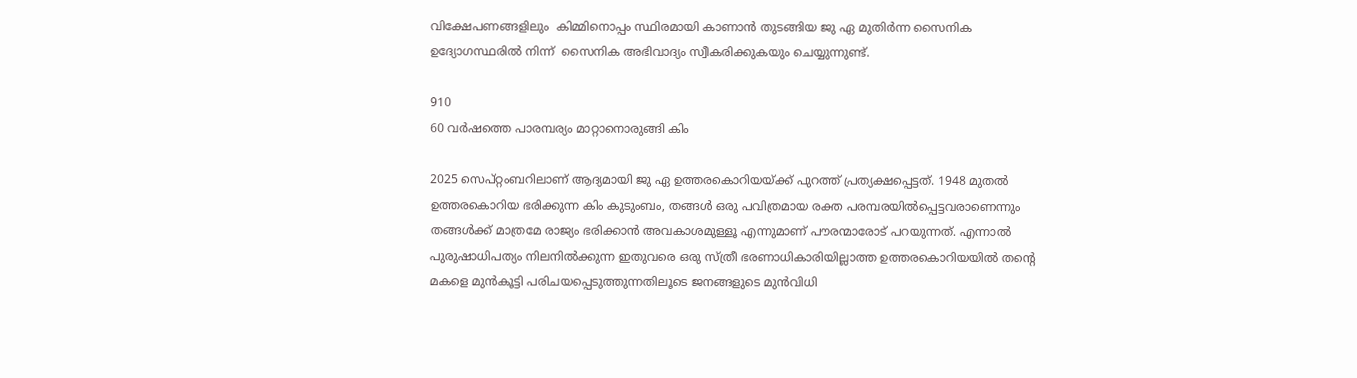വിക്ഷേപണങ്ങളിലും  കിമ്മിനൊപ്പം സ്ഥിരമായി കാണാൻ തുടങ്ങിയ ജു ഏ മുതിർന്ന സൈനിക ഉദ്യോഗസ്ഥരിൽ നിന്ന്  സൈനിക അഭിവാദ്യം സ്വീകരിക്കുകയും ചെയ്യുന്നുണ്ട്.

910
60 വർഷത്തെ പാരമ്പര്യം മാറ്റാനൊരുങ്ങി കിം

2025 സെപ്റ്റംബറിലാണ് ആദ്യമായി ജു ഏ ഉത്തരകൊറിയയ്ക്ക് പുറത്ത് പ്രത്യക്ഷപ്പെട്ടത്. 1948 മുതൽ ഉത്തരകൊറിയ ഭരിക്കുന്ന കിം കുടുംബം, തങ്ങൾ ഒരു പവിത്രമായ രക്ത പരമ്പരയിൽപ്പെട്ടവരാണെന്നും തങ്ങൾക്ക് മാത്രമേ രാജ്യം ഭരിക്കാൻ അവകാശമുള്ളൂ എന്നുമാണ് പൗരന്മാരോട് പറയുന്നത്. എന്നാൽ പുരുഷാധിപത്യം നിലനിൽക്കുന്ന ഇതുവരെ ഒരു സ്ത്രീ ഭരണാധികാരിയില്ലാത്ത ഉത്തരകൊറിയയിൽ തന്റെ മകളെ മുൻകൂട്ടി പരിചയപ്പെടുത്തുന്നതിലൂടെ ജനങ്ങളുടെ മുൻവിധി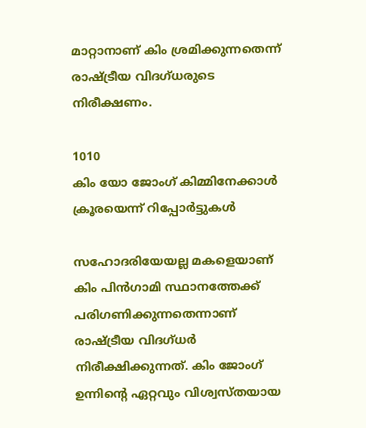മാറ്റാനാണ് കിം ശ്രമിക്കുന്നതെന്ന് രാഷ്ട്രീയ വിദഗ്ധരുടെ നിരീക്ഷണം.

1010
കിം യോ ജോംഗ് കിമ്മിനേക്കാൾ ക്രൂരയെന്ന് റിപ്പോർട്ടുകൾ

സഹോദരിയേയല്ല മകളെയാണ് കിം പിൻഗാമി സ്ഥാനത്തേക്ക് പരിഗണിക്കുന്നതെന്നാണ് രാഷ്ട്രീയ വിദഗ്ധർ നിരീക്ഷിക്കുന്നത്. കിം ജോംഗ് ഉന്നിന്റെ ഏറ്റവും വിശ്വസ്തയായ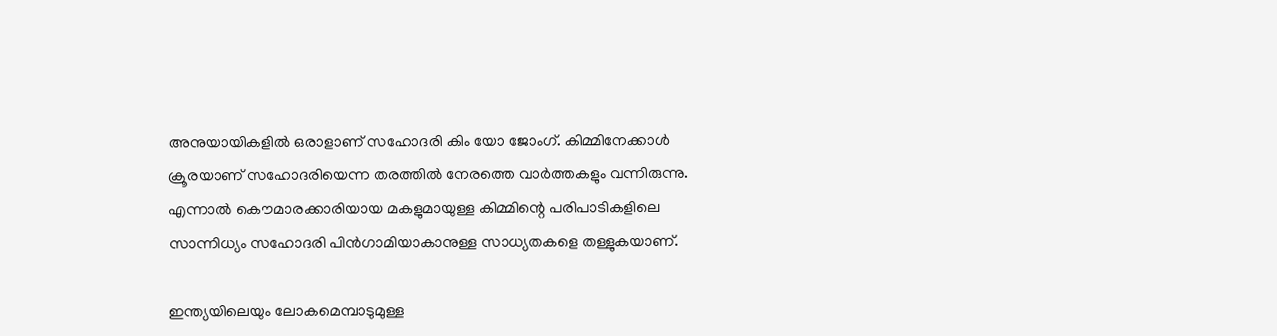അനുയായികളിൽ ഒരാളാണ് സഹോദരി കിം യോ ജോംഗ്. കിമ്മിനേക്കാൾ ക്രൂരയാണ് സഹോദരിയെന്ന തരത്തിൽ നേരത്തെ വാർത്തകളും വന്നിരുന്നു. എന്നാൽ കൌമാരക്കാരിയായ മകളുമായുള്ള കിമ്മിന്റെ പരിപാടികളിലെ സാന്നിധ്യം സഹോദരി പിൻഗാമിയാകാനുള്ള സാധ്യതകളെ തള്ളുകയാണ്.

ഇന്ത്യയിലെയും ലോകമെമ്പാടുമുള്ള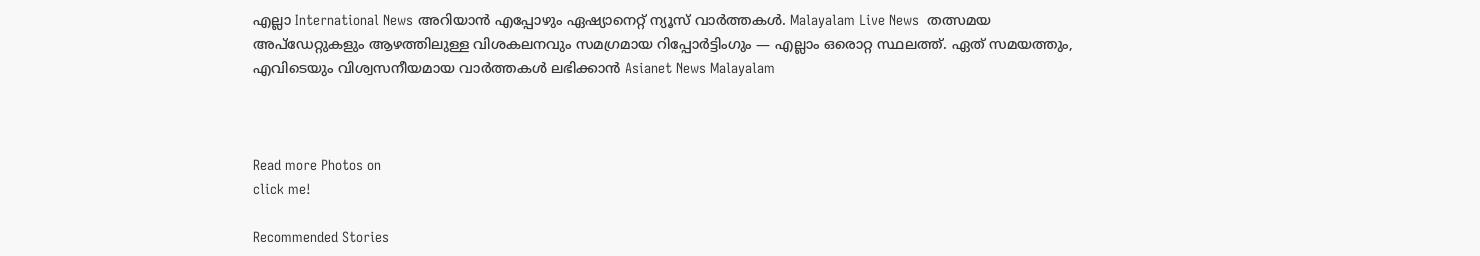എല്ലാ International News അറിയാൻ എപ്പോഴും ഏഷ്യാനെറ്റ് ന്യൂസ് വാർത്തകൾ. Malayalam Live News  തത്സമയ അപ്‌ഡേറ്റുകളും ആഴത്തിലുള്ള വിശകലനവും സമഗ്രമായ റിപ്പോർട്ടിംഗും — എല്ലാം ഒരൊറ്റ സ്ഥലത്ത്. ഏത് സമയത്തും, എവിടെയും വിശ്വസനീയമായ വാർത്തകൾ ലഭിക്കാൻ Asianet News Malayalam



Read more Photos on
click me!

Recommended Stories